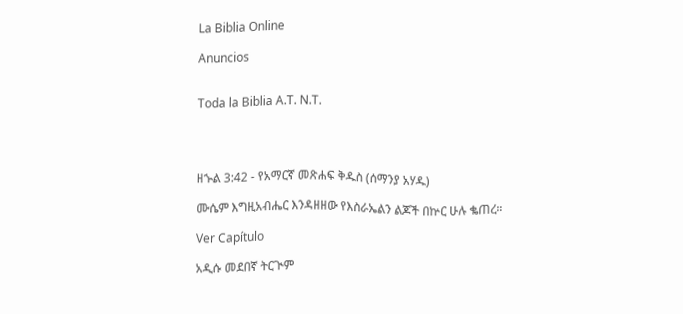La Biblia Online

Anuncios


Toda la Biblia A.T. N.T.




ዘኍል 3:42 - የአማርኛ መጽሐፍ ቅዱስ (ሰማንያ አሃዱ)

ሙሴም እግዚአብሔር እንዳዘዘው የእስራኤልን ልጆች በኵር ሁሉ ቈጠረ።

Ver Capítulo

አዲሱ መደበኛ ትርጒም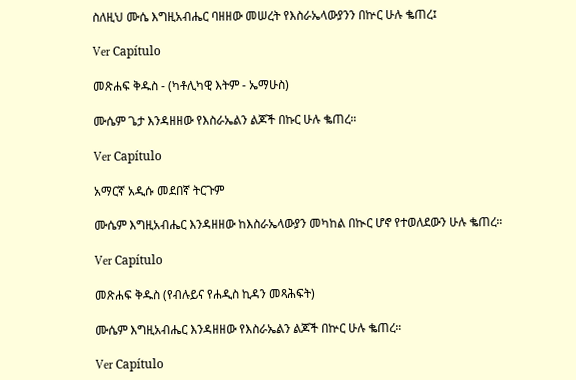ስለዚህ ሙሴ እግዚአብሔር ባዘዘው መሠረት የእስራኤላውያንን በኵር ሁሉ ቈጠረ፤

Ver Capítulo

መጽሐፍ ቅዱስ - (ካቶሊካዊ እትም - ኤማሁስ)

ሙሴም ጌታ እንዳዘዘው የእስራኤልን ልጆች በኩር ሁሉ ቈጠረ።

Ver Capítulo

አማርኛ አዲሱ መደበኛ ትርጉም

ሙሴም እግዚአብሔር እንዳዘዘው ከእስራኤላውያን መካከል በኲር ሆኖ የተወለደውን ሁሉ ቈጠረ።

Ver Capítulo

መጽሐፍ ቅዱስ (የብሉይና የሐዲስ ኪዳን መጻሕፍት)

ሙሴም እግዚአብሔር እንዳዘዘው የእስራኤልን ልጆች በኵር ሁሉ ቈጠረ።

Ver Capítulo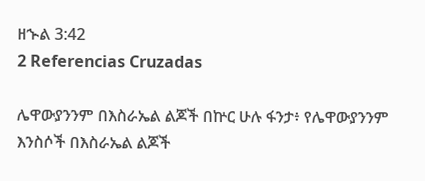ዘኍል 3:42
2 Referencias Cruzadas

ሌዋውያንንም በእስራኤል ልጆች በኵር ሁሉ ፋንታ፥ የሌዋውያንንም እንስሶች በእስራኤል ልጆች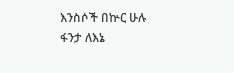እንስሶች በኵር ሁሉ ፋንታ ለእኔ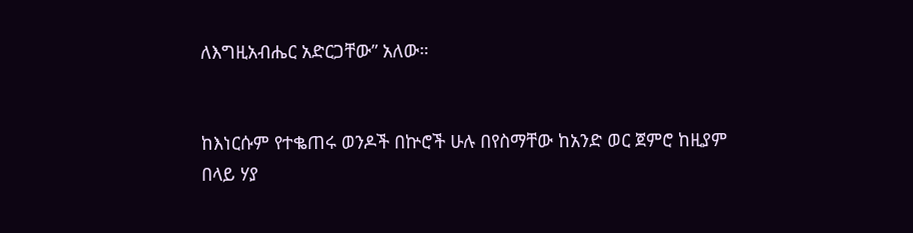ለእግዚአብሔር አድርጋቸው” አለው።


ከእነርሱም የተቈጠሩ ወንዶች በኵሮች ሁሉ በየስማቸው ከአንድ ወር ጀምሮ ከዚያም በላይ ሃያ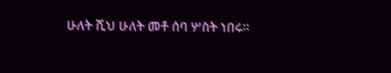ሁለት ሺህ ሁለት መቶ ሰባ ሦስት ነበሩ።